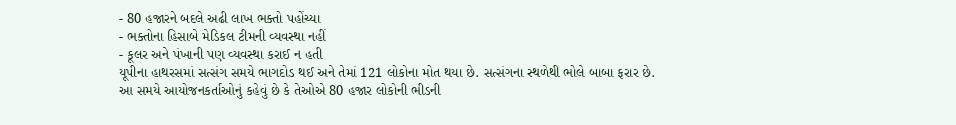- 80 હજારને બદલે અઢી લાખ ભક્તો પહોંચ્યા
- ભક્તોના હિસાબે મેડિકલ ટીમની વ્યવસ્થા નહીં
- કૂલર અને પંખાની પણ વ્યવસ્થા કરાઈ ન હતી
યૂપીના હાથરસમાં સત્સંગ સમયે ભાગદોડ થઈ અને તેમાં 121 લોકોના મોત થયા છે. સત્સંગના સ્થળેથી ભોલે બાબા ફરાર છે. આ સમયે આયોજનકર્તાઓનું કહેવું છે કે તેઓએ 80 હજાર લોકોની ભીડની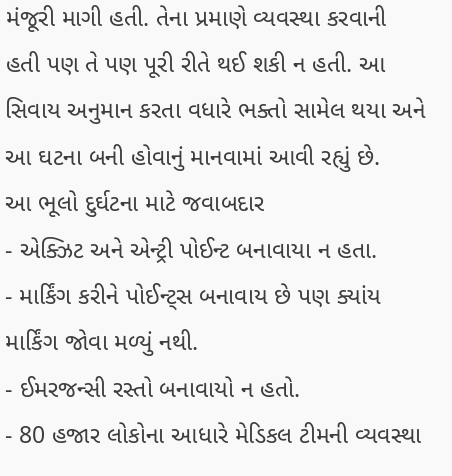મંજૂરી માગી હતી. તેના પ્રમાણે વ્યવસ્થા કરવાની હતી પણ તે પણ પૂરી રીતે થઈ શકી ન હતી. આ સિવાય અનુમાન કરતા વધારે ભક્તો સામેલ થયા અને આ ઘટના બની હોવાનું માનવામાં આવી રહ્યું છે.
આ ભૂલો દુર્ઘટના માટે જવાબદાર
- એક્ઝિટ અને એન્ટ્રી પોઈન્ટ બનાવાયા ન હતા.
- માર્કિંગ કરીને પોઈન્ટ્સ બનાવાય છે પણ ક્યાંય માર્કિંગ જોવા મળ્યું નથી.
- ઈમરજન્સી રસ્તો બનાવાયો ન હતો.
- 80 હજાર લોકોના આધારે મેડિકલ ટીમની વ્યવસ્થા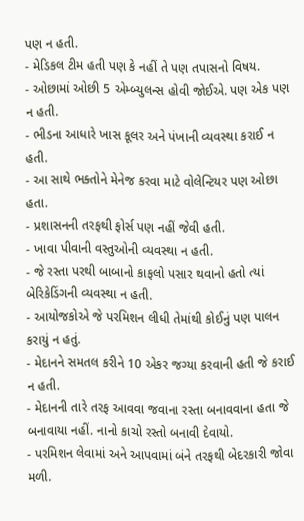પણ ન હતી.
- મેડિકલ ટીમ હતી પણ કે નહીં તે પણ તપાસનો વિષય.
- ઓછામાં ઓછી 5 એમ્બ્યુલન્સ હોવી જોઈએ. પણ એક પણ ન હતી.
- ભીડના આધારે ખાસ કૂલર અને પંખાની વ્યવસ્થા કરાઈ ન હતી.
- આ સાથે ભક્તોને મેનેજ કરવા માટે વોલેન્ટિયર પણ ઓછા હતા.
- પ્રશાસનની તરફથી ફોર્સ પણ નહીં જેવી હતી.
- ખાવા પીવાની વસ્તુઓની વ્યવસ્થા ન હતી.
- જે રસ્તા પરથી બાબાનો કાફલો પસાર થવાનો હતો ત્યાં બેરિકેડિંગની વ્યવસ્થા ન હતી.
- આયોજકોએ જે પરમિશન લીધી તેમાંથી કોઈનું પણ પાલન કરાયું ન હતું.
- મેદાનને સમતલ કરીને 10 એકર જગ્યા કરવાની હતી જે કરાઈ ન હતી.
- મેદાનની તારે તરફ આવવા જવાના રસ્તા બનાવવાના હતા જે બનાવાયા નહીં. નાનો કાચો રસ્તો બનાવી દેવાયો.
- પરમિશન લેવામાં અને આપવામાં બંને તરફથી બેદરકારી જોવા મળી.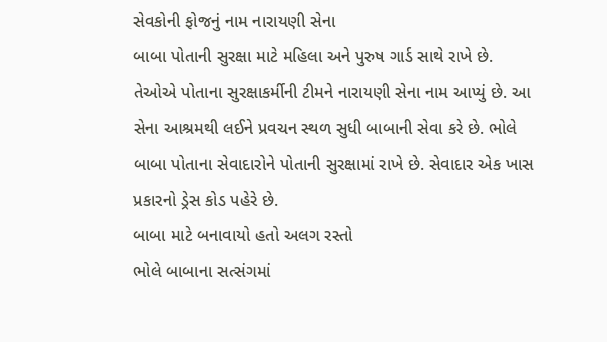સેવકોની ફોજનું નામ નારાયણી સેના
બાબા પોતાની સુરક્ષા માટે મહિલા અને પુરુષ ગાર્ડ સાથે રાખે છે. તેઓએ પોતાના સુરક્ષાકર્મીની ટીમને નારાયણી સેના નામ આપ્યું છે. આ સેના આશ્રમથી લઈને પ્રવચન સ્થળ સુધી બાબાની સેવા કરે છે. ભોલે બાબા પોતાના સેવાદારોને પોતાની સુરક્ષામાં રાખે છે. સેવાદાર એક ખાસ પ્રકારનો ડ્રેસ કોડ પહેરે છે.
બાબા માટે બનાવાયો હતો અલગ રસ્તો
ભોલે બાબાના સત્સંગમાં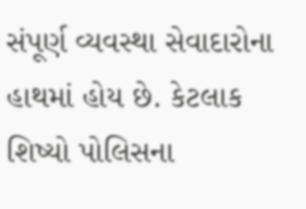સંપૂર્ણ વ્યવસ્થા સેવાદારોના હાથમાં હોય છે. કેટલાક શિષ્યો પોલિસના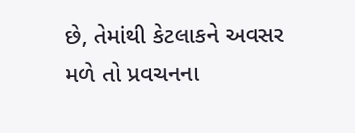છે, તેમાંથી કેટલાકને અવસર મળે તો પ્રવચનના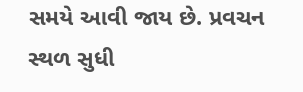સમયે આવી જાય છે. પ્રવચન સ્થળ સુધી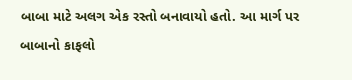બાબા માટે અલગ એક રસ્તો બનાવાયો હતો. આ માર્ગ પર બાબાનો કાફલો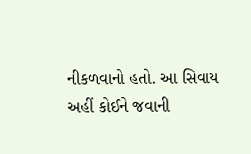નીકળવાનો હતો. આ સિવાય અહીં કોઈને જવાની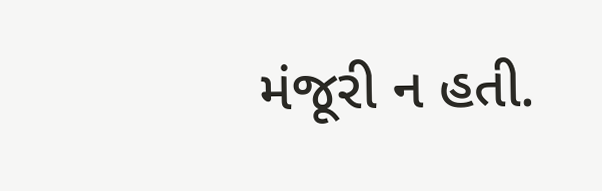મંજૂરી ન હતી.